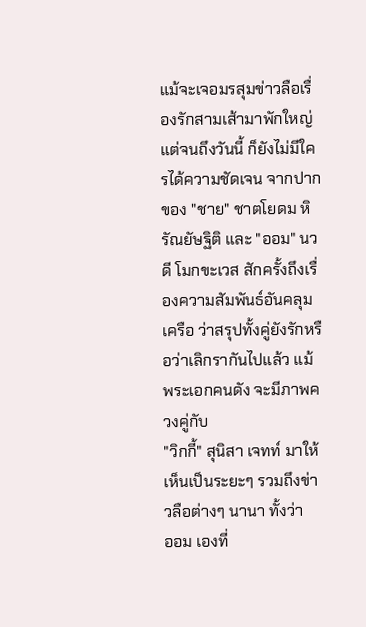แม้จะเจอมรสุมข่าวลือเรื่องรักสามเส้ามาพักใหญ่แต่จนถึงวันนี้ ก็ยังไม่มีใครได้ความชัดเจน จากปากของ "ชาย" ชาตโยดม หิรัณยัษฐิติ และ "ออม" นวดี โมกขะเวส สักครั้งถึงเรื่องความสัมพันธ์อันคลุมเครือ ว่าสรุปทั้งคู่ยังรักหรือว่าเลิกรากันไปแล้ว แม้พระเอกคนดัง จะมีภาพควงคู่กับ
"วิกกี้" สุนิสา เจทท์ มาให้เห็นเป็นระยะๆ รวมถึงข่าวลือต่างๆ นานา ทั้งว่า
ออม เองที่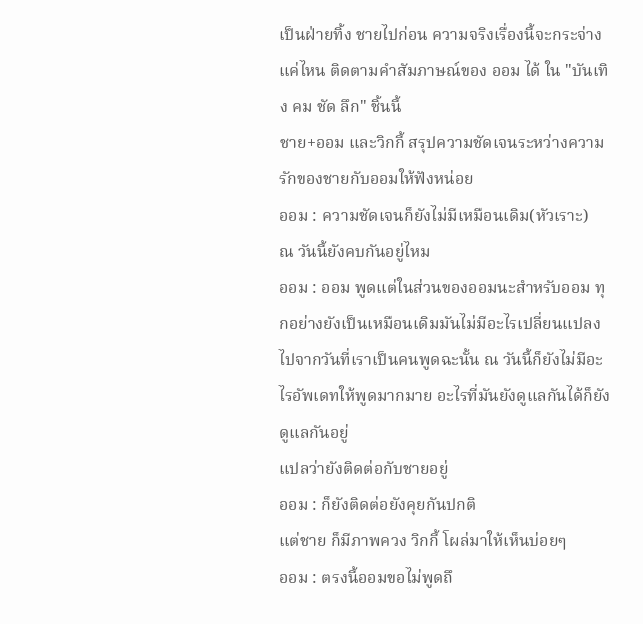เป็นฝ่ายทิ้ง ชายไปก่อน ความจริงเรื่องนี้จะกระจ่างแค่ไหน ติดตามคำสัมภาษณ์ของ ออม ได้ ใน "บันเทิง คม ชัด ลึก" ชิ้นนี้
ชาย+ออม และวิกกี้ สรุปความชัดเจนระหว่างความรักของชายกับออมให้ฟังหน่อย
ออม : ความชัดเจนก็ยังไม่มีเหมือนเดิม(หัวเราะ)
ณ วันนี้ยังคบกันอยู่ไหม
ออม : ออม พูดแต่ในส่วนของออมนะสำหรับออม ทุกอย่างยังเป็นเหมือนเดิมมันไม่มีอะไรเปลี่ยนแปลงไปจากวันที่เราเป็นคนพูดฉะนั้น ณ วันนี้ก็ยังไม่มีอะไรอัพเดทให้พูดมากมาย อะไรที่มันยังดูแลกันได้ก็ยังดูแลกันอยู่
แปลว่ายังติดต่อกับชายอยู่
ออม : ก็ยังติดต่อยังคุยกันปกติ
แต่ชาย ก็มีภาพควง วิกกี้ โผล่มาให้เห็นบ่อยๆ
ออม : ตรงนี้ออมขอไม่พูดถึ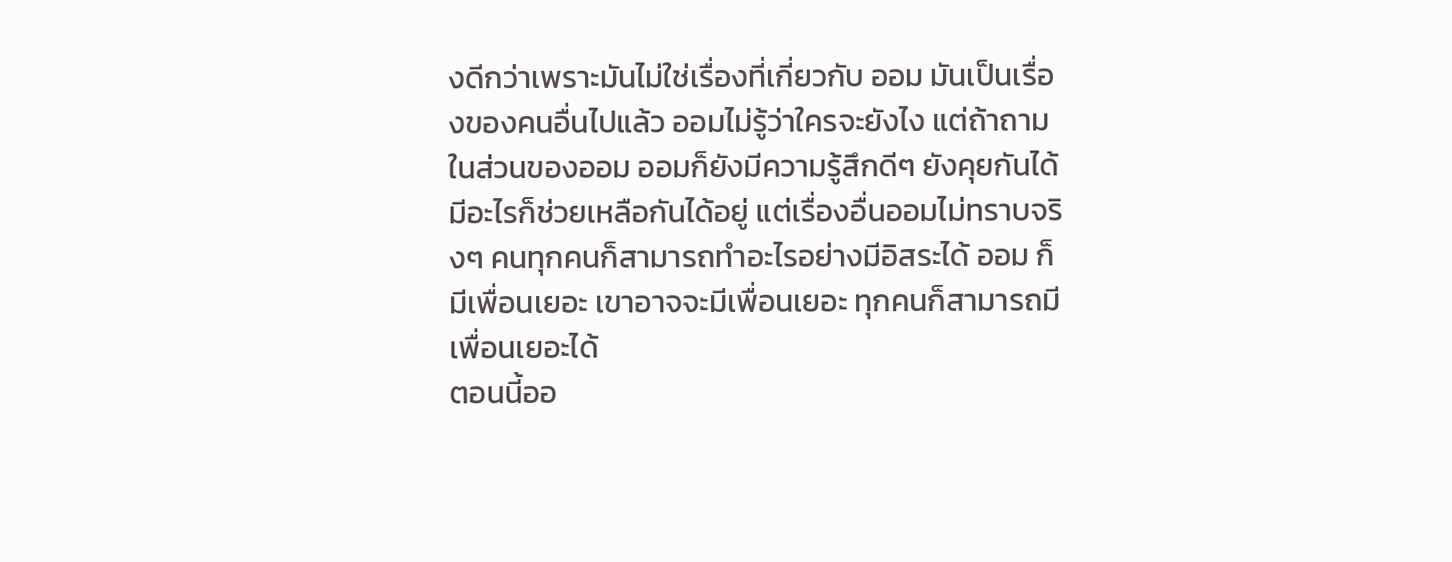งดีกว่าเพราะมันไม่ใช่เรื่องที่เกี่ยวกับ ออม มันเป็นเรื่องของคนอื่นไปแล้ว ออมไม่รู้ว่าใครจะยังไง แต่ถ้าถามในส่วนของออม ออมก็ยังมีความรู้สึกดีๆ ยังคุยกันได้ มีอะไรก็ช่วยเหลือกันได้อยู่ แต่เรื่องอื่นออมไม่ทราบจริงๆ คนทุกคนก็สามารถทำอะไรอย่างมีอิสระได้ ออม ก็มีเพื่อนเยอะ เขาอาจจะมีเพื่อนเยอะ ทุกคนก็สามารถมีเพื่อนเยอะได้
ตอนนี้ออ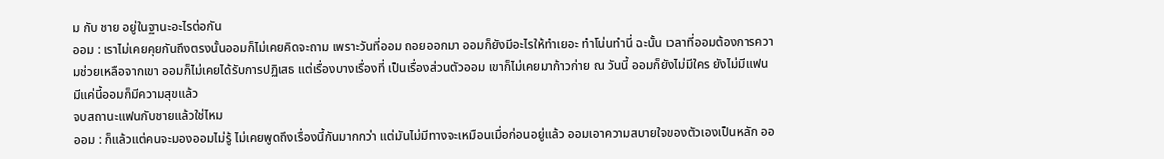ม กับ ชาย อยู่ในฐานะอะไรต่อกัน
ออม : เราไม่เคยคุยกันถึงตรงนั้นออมก็ไม่เคยคิดจะถาม เพราะวันที่ออม ถอยออกมา ออมก็ยังมีอะไรให้ทำเยอะ ทำโน่นทำนี่ ฉะนั้น เวลาที่ออมต้องการความช่วยเหลือจากเขา ออมก็ไม่เคยได้รับการปฏิเสธ แต่เรื่องบางเรื่องที่ เป็นเรื่องส่วนตัวออม เขาก็ไม่เคยมาก้าวก่าย ณ วันนี้ ออมก็ยังไม่มีใคร ยังไม่มีแฟน มีแค่นี้ออมก็มีความสุขแล้ว
จบสถานะแฟนกับชายแล้วใช่ไหม
ออม : ก็แล้วแต่คนจะมองออมไม่รู้ ไม่เคยพูดถึงเรื่องนี้กันมากกว่า แต่มันไม่มีทางจะเหมือนเมื่อก่อนอยู่แล้ว ออมเอาความสบายใจของตัวเองเป็นหลัก ออ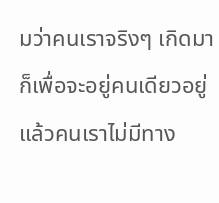มว่าคนเราจริงๆ เกิดมา ก็เพื่อจะอยู่คนเดียวอยู่แล้วคนเราไม่มีทาง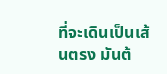ที่จะเดินเป็นเส้นตรง มันต้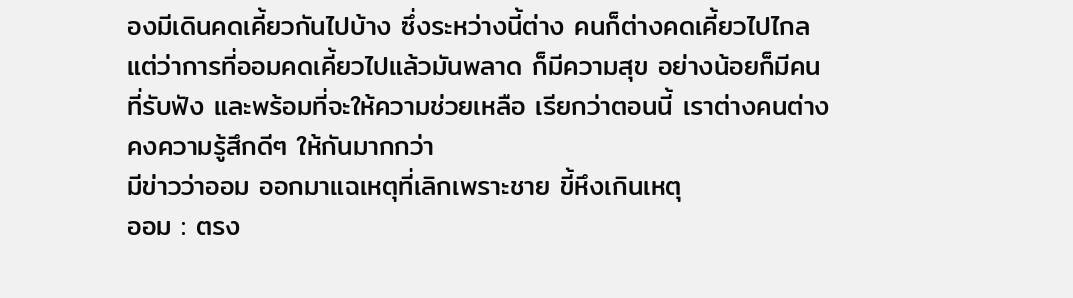องมีเดินคดเคี้ยวกันไปบ้าง ซึ่งระหว่างนี้ต่าง คนก็ต่างคดเคี้ยวไปไกล แต่ว่าการที่ออมคดเคี้ยวไปแล้วมันพลาด ก็มีความสุข อย่างน้อยก็มีคนที่รับฟัง และพร้อมที่จะให้ความช่วยเหลือ เรียกว่าตอนนี้ เราต่างคนต่างคงความรู้สึกดีๆ ให้กันมากกว่า
มีข่าวว่าออม ออกมาแฉเหตุที่เลิกเพราะชาย ขี้หึงเกินเหตุ
ออม : ตรง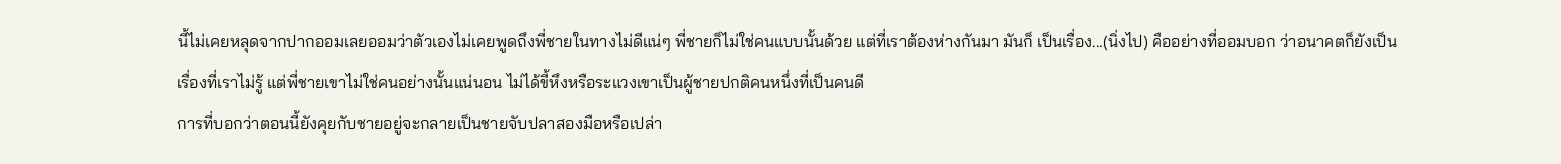นี้ไม่เคยหลุดจากปากออมเลยออมว่าตัวเองไม่เคยพูดถึงพี่ชายในทางไม่ดีแน่ๆ พี่ชายก็ไม่ใช่คนแบบนั้นด้วย แต่ที่เราต้องห่างกันมา มันก็ เป็นเรื่อง...(นิ่งไป) คืออย่างที่ออมบอก ว่าอนาคตก็ยังเป็นเรื่องที่เราไม่รู้ แต่พี่ชายเขาไม่ใช่คนอย่างนั้นแน่นอน ไม่ได้ขี้หึงหรือระแวงเขาเป็นผู้ชายปกติคนหนึ่งที่เป็นคนดี
การที่บอกว่าตอนนี้ยังคุยกับชายอยู่จะกลายเป็นชายจับปลาสองมือหรือเปล่า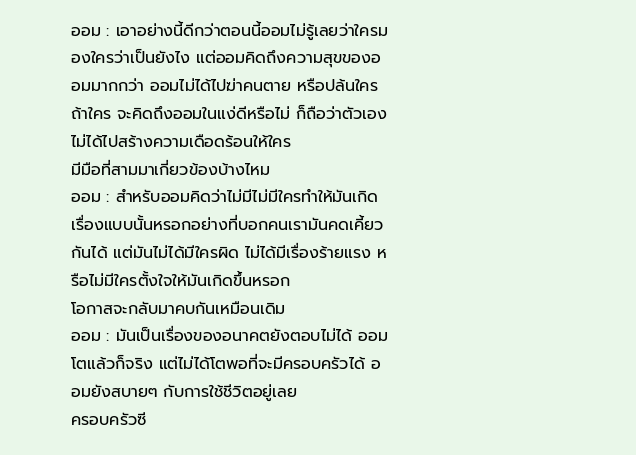ออม : เอาอย่างนี้ดีกว่าตอนนี้ออมไม่รู้เลยว่าใครมองใครว่าเป็นยังไง แต่ออมคิดถึงความสุขของออมมากกว่า ออมไม่ได้ไปฆ่าคนตาย หรือปล้นใครถ้าใคร จะคิดถึงออมในแง่ดีหรือไม่ ก็ถือว่าตัวเองไม่ได้ไปสร้างความเดือดร้อนให้ใคร
มีมือที่สามมาเกี่ยวข้องบ้างไหม
ออม : สำหรับออมคิดว่าไม่มีไม่มีใครทำให้มันเกิดเรื่องแบบนั้นหรอกอย่างที่บอกคนเรามันคดเคี้ยวกันได้ แต่มันไม่ได้มีใครผิด ไม่ได้มีเรื่องร้ายแรง หรือไม่มีใครตั้งใจให้มันเกิดขึ้นหรอก
โอกาสจะกลับมาคบกันเหมือนเดิม
ออม : มันเป็นเรื่องของอนาคตยังตอบไม่ได้ ออมโตแล้วก็จริง แต่ไม่ได้โตพอที่จะมีครอบครัวได้ ออมยังสบายๆ กับการใช้ชีวิตอยู่เลย
ครอบครัวซี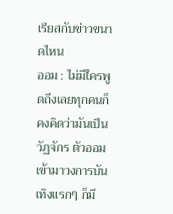เรียสกับข่าวขนาดไหน
ออม : ไม่มีใครพูดถึงเลยทุกคนก็คงคิดว่ามันเป็นวัฏจักร ตัวออมเข้ามาวงการบันเทิงแรกๆ ก็มี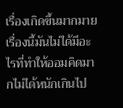เรื่องเกิดขึ้นมากมาย เรื่องนี้มันไม่ได้มีอะไรที่ทำให้ออมคิดมากไม่ได้หนักเกินไป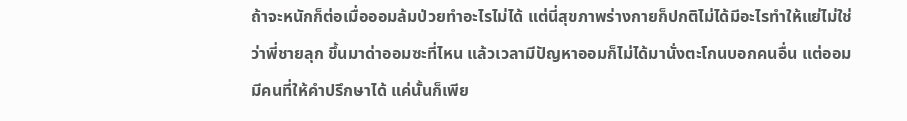ถ้าจะหนักก็ต่อเมื่อออมล้มป่วยทำอะไรไม่ได้ แต่นี่สุขภาพร่างกายก็ปกติไม่ได้มีอะไรทำให้แย่ไม่ใช่ว่าพี่ชายลุก ขึ้นมาด่าออมซะที่ไหน แล้วเวลามีปัญหาออมก็ไม่ได้มานั่งตะโกนบอกคนอื่น แต่ออมมีคนที่ให้คำปรึกษาได้ แค่นั้นก็เพีย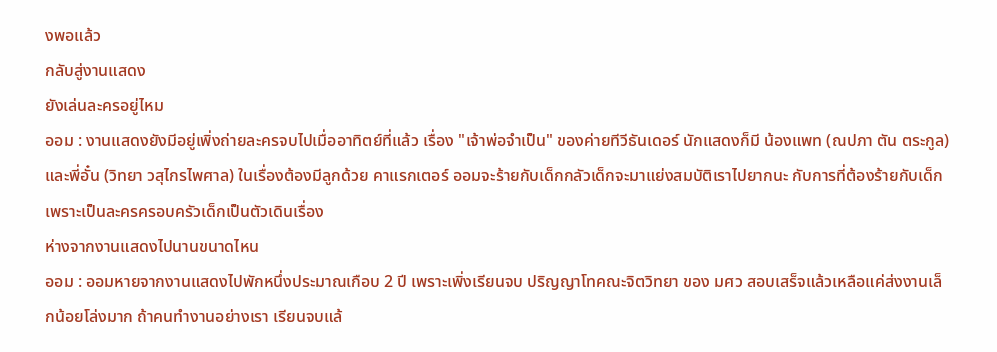งพอแล้ว
กลับสู่งานแสดง
ยังเล่นละครอยู่ไหม
ออม : งานแสดงยังมีอยู่เพิ่งถ่ายละครจบไปเมื่ออาทิตย์ที่แล้ว เรื่อง "เจ้าพ่อจำเป็น" ของค่ายทีวีธันเดอร์ นักแสดงก็มี น้องแพท (ณปภา ตัน ตระกูล) และพี่อั๋น (วิทยา วสุไกรไพศาล) ในเรื่องต้องมีลูกด้วย คาแรกเตอร์ ออมจะร้ายกับเด็กกลัวเด็กจะมาแย่งสมบัติเราไปยากนะ กับการที่ต้องร้ายกับเด็ก เพราะเป็นละครครอบครัวเด็กเป็นตัวเดินเรื่อง
ห่างจากงานแสดงไปนานขนาดไหน
ออม : ออมหายจากงานแสดงไปพักหนึ่งประมาณเกือบ 2 ปี เพราะเพิ่งเรียนจบ ปริญญาโทคณะจิตวิทยา ของ มศว สอบเสร็จแล้วเหลือแค่ส่งงานเล็กน้อยโล่งมาก ถ้าคนทำงานอย่างเรา เรียนจบแล้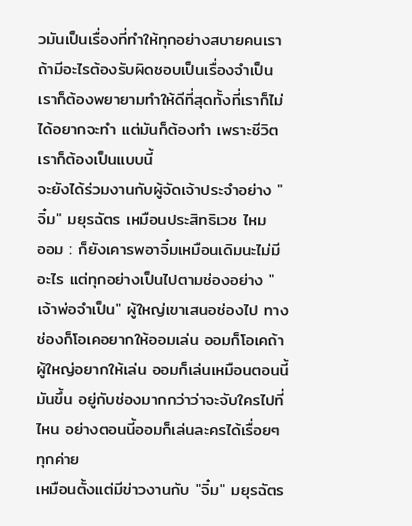วมันเป็นเรื่องที่ทำให้ทุกอย่างสบายคนเราถ้ามีอะไรต้องรับผิดชอบเป็นเรื่องจำเป็น เราก็ต้องพยายามทำให้ดีที่สุดทั้งที่เราก็ไม่ได้อยากจะทำ แต่มันก็ต้องทำ เพราะชีวิตเราก็ต้องเป็นแบบนี้
จะยังได้ร่วมงานกับผู้จัดเจ้าประจำอย่าง "จิ๋ม" มยุรฉัตร เหมือนประสิทธิเวช ไหม
ออม : ก็ยังเคารพอาจิ๋มเหมือนเดิมนะไม่มีอะไร แต่ทุกอย่างเป็นไปตามช่องอย่าง "เจ้าพ่อจำเป็น" ผู้ใหญ่เขาเสนอช่องไป ทางช่องก็โอเคอยากให้ออมเล่น ออมก็โอเคถ้าผู้ใหญ่อยากให้เล่น ออมก็เล่นเหมือนตอนนี้มันขึ้น อยู่กับช่องมากกว่าว่าจะจับใครไปที่ไหน อย่างตอนนี้ออมก็เล่นละครได้เรื่อยๆ ทุกค่าย
เหมือนตั้งแต่มีข่าวงานกับ "จิ๋ม" มยุรฉัตร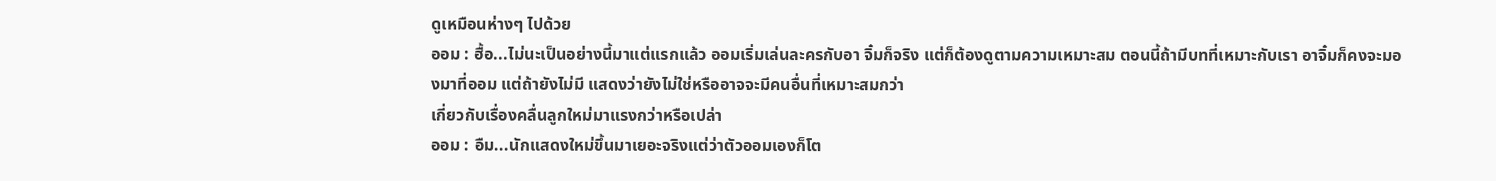ดูเหมือนห่างๆ ไปด้วย
ออม : ฮื้อ...ไม่นะเป็นอย่างนี้มาแต่แรกแล้ว ออมเริ่มเล่นละครกับอา จิ๋มก็จริง แต่ก็ต้องดูตามความเหมาะสม ตอนนี้ถ้ามีบทที่เหมาะกับเรา อาจิ๋มก็คงจะมองมาที่ออม แต่ถ้ายังไม่มี แสดงว่ายังไม่ใช่หรืออาจจะมีคนอื่นที่เหมาะสมกว่า
เกี่ยวกับเรื่องคลื่นลูกใหม่มาแรงกว่าหรือเปล่า
ออม : อืม...นักแสดงใหม่ขึ้นมาเยอะจริงแต่ว่าตัวออมเองก็โต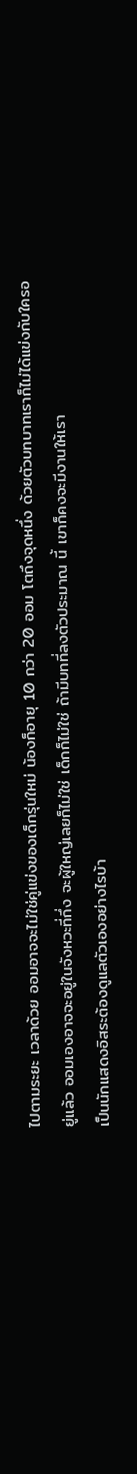ไปตามระยะ เวลาด้วย ออมอาจจะไม่ใช่คู่แข่งของเด็กรุ่นใหม่ น้องก็อายุ 10 กว่า 20 ออม โตถึงจุดหนึ่ง ด้วยตัวบทบาทเราก็ไม่ได้แข่งกับใครอยู่แล้ว ออมเองอาจจะอยู่ในจังหวะที่กึ่ง จะผู้ใหญ่เลยก็ไม่ใช่ เด็กก็ไม่ใช่ ถ้ามีบทที่ลงตัวประมาณ นี้ เขาก็คงจะมีงานให้เรา
เป็นนักแสดงอิสระต้องดูแลตัวเองอย่างไรบ้า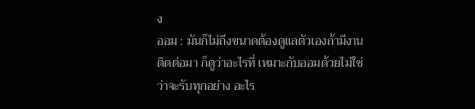ง
ออม : มันก็ไม่ถึงขนาดต้องดูแลตัวเองถ้ามีงานติดต่อมา ก็ดูว่าอะไรที่ เหมาะกับออมด้วยไม่ใช่ว่าจะรับทุกอย่าง อะไร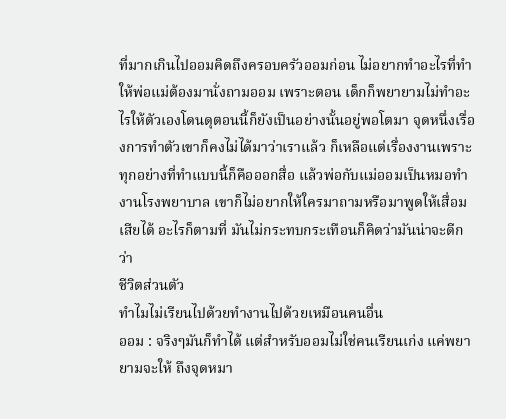ที่มากเกินไปออมคิดถึงครอบครัวออมก่อน ไม่อยากทำอะไรที่ทำให้พ่อแม่ต้องมานั่งถามออม เพราะตอน เด็กก็พยายามไม่ทำอะไรให้ตัวเองโดนดุตอนนี้ก็ยังเป็นอย่างนั้นอยู่พอโตมา จุดหนึ่งเรื่องการทำตัวเขาก็คงไม่ได้มาว่าเราแล้ว ก็เหลือแต่เรื่องงานเพราะทุกอย่างที่ทำแบบนี้ก็คือออกสื่อ แล้วพ่อกับแม่ออมเป็นหมอทำงานโรงพยาบาล เขาก็ไม่อยากให้ใครมาถามหรือมาพูดให้เสื่อมเสียได้ อะไรก็ตามที่ มันไม่กระทบกระเทือนก็คิดว่ามันน่าจะดีกว่า
ชีวิตส่วนตัว
ทำไมไม่เรียนไปด้วยทำงานไปด้วยเหมือนคนอื่น
ออม : จริงๆมันก็ทำได้ แต่สำหรับออมไม่ใช่คนเรียนเก่ง แค่พยายามจะให้ ถึงจุดหมา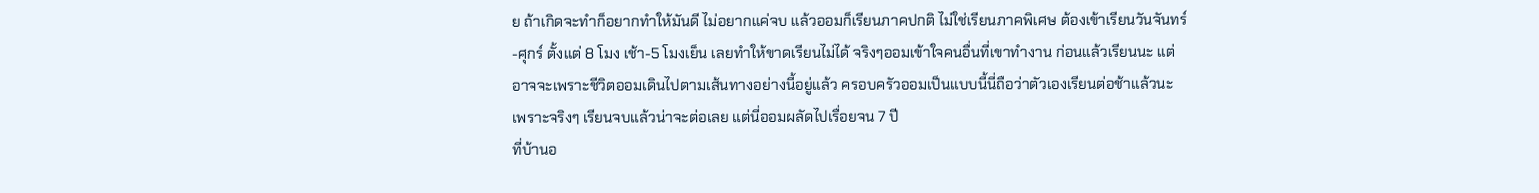ย ถ้าเกิดจะทำก็อยากทำให้มันดี ไม่อยากแค่จบ แล้วออมก็เรียนภาคปกติ ไม่ใช่เรียนภาคพิเศษ ต้องเข้าเรียนวันจันทร์-ศุกร์ ตั้งแต่ 8 โมง เช้า-5 โมงเย็น เลยทำให้ขาดเรียนไม่ได้ จริงๆออมเข้าใจคนอื่นที่เขาทำงาน ก่อนแล้วเรียนนะ แต่อาจจะเพราะชีวิตออมเดินไปตามเส้นทางอย่างนี้อยู่แล้ว ครอบครัวออมเป็นแบบนี้นี่ถือว่าตัวเองเรียนต่อช้าแล้วนะ เพราะจริงๆ เรียนจบแล้วน่าจะต่อเลย แต่นี่ออมผลัดไปเรื่อยจน 7 ปี
ที่บ้านอ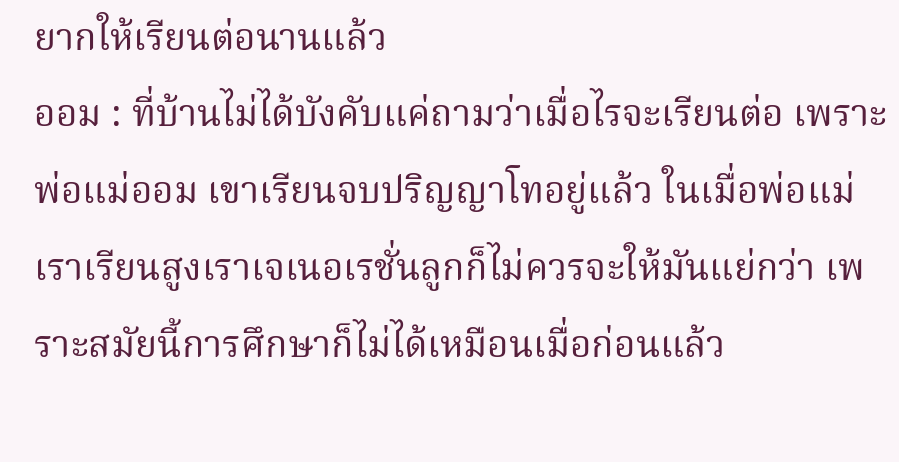ยากให้เรียนต่อนานแล้ว
ออม : ที่บ้านไม่ได้บังคับแค่ถามว่าเมื่อไรจะเรียนต่อ เพราะพ่อแม่ออม เขาเรียนจบปริญญาโทอยู่แล้ว ในเมื่อพ่อแม่เราเรียนสูงเราเจเนอเรชั่นลูกก็ไม่ควรจะให้มันแย่กว่า เพราะสมัยนี้การศึกษาก็ไม่ได้เหมือนเมื่อก่อนแล้ว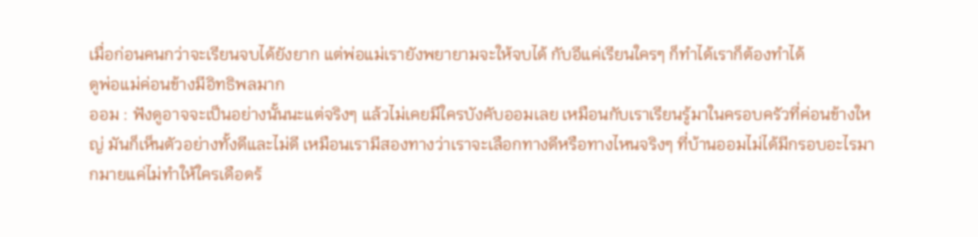เมื่อก่อนคนกว่าจะเรียนจบได้ยังยาก แต่พ่อแม่เรายังพยายามจะให้จบได้ กับอีแค่เรียนใครๆ ก็ทำได้เราก็ต้องทำได้
ดูพ่อแม่ค่อนข้างมีอิทธิพลมาก
ออม : ฟังดูอาจจะเป็นอย่างนั้นนะแต่จริงๆ แล้วไม่เคยมีใครบังคับออมเลย เหมือนกับเราเรียนรู้มาในครอบครัวที่ค่อนข้างใหญ่ มันก็เห็นตัวอย่างทั้งดีและไม่ดี เหมือนเรามีสองทางว่าเราจะเลือกทางดีหรือทางไหนจริงๆ ที่บ้านออมไม่ได้มีกรอบอะไรมากมายแค่ไม่ทำให้ใครเดือดร้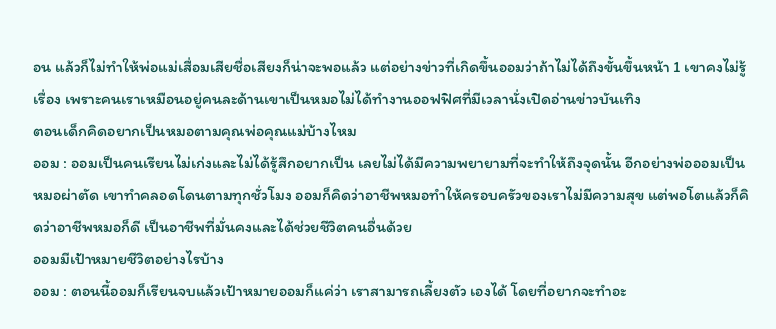อน แล้วก็ไม่ทำให้พ่อแม่เสื่อมเสียชื่อเสียงก็น่าจะพอแล้ว แต่อย่างข่าวที่เกิดขึ้นออมว่าถ้าไม่ได้ถึงขั้นขึ้นหน้า 1 เขาคงไม่รู้เรื่อง เพราะคนเราเหมือนอยู่คนละด้านเขาเป็นหมอไม่ได้ทำงานออฟฟิศที่มีเวลานั่งเปิดอ่านข่าวบันเทิง
ตอนเด็กคิดอยากเป็นหมอตามคุณพ่อคุณแม่บ้างไหม
ออม : ออมเป็นคนเรียนไม่เก่งและไม่ได้รู้สึกอยากเป็น เลยไม่ได้มีความพยายามที่จะทำให้ถึงจุดนั้น อีกอย่างพ่อออมเป็นหมอผ่าตัด เขาทำคลอดโดนตามทุกชั่วโมง ออมก็คิดว่าอาชีพหมอทำให้ครอบครัวของเราไม่มีความสุข แต่พอโตแล้วก็คิดว่าอาชีพหมอก็ดี เป็นอาชีพที่มั่นคงและได้ช่วยชีวิตคนอื่นด้วย
ออมมีเป้าหมายชีวิตอย่างไรบ้าง
ออม : ตอนนี้ออมก็เรียนจบแล้วเป้าหมายออมก็แค่ว่า เราสามารถเลี้ยงตัว เองได้ โดยที่อยากจะทำอะ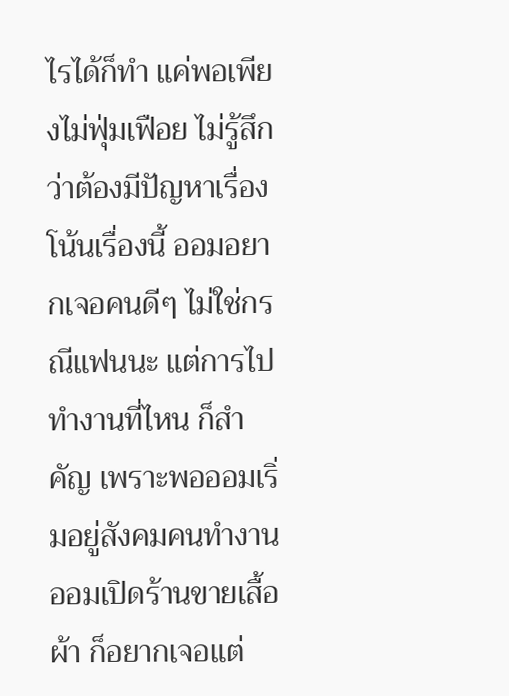ไรได้ก็ทำ แค่พอเพียงไม่ฟุ่มเฟือย ไม่รู้สึกว่าต้องมีปัญหาเรื่องโน้นเรื่องนี้ ออมอยากเจอคนดีๆ ไม่ใช่กรณีแฟนนะ แต่การไป ทำงานที่ไหน ก็สำคัญ เพราะพอออมเริ่มอยู่สังคมคนทำงาน ออมเปิดร้านขายเสื้อ ผ้า ก็อยากเจอแต่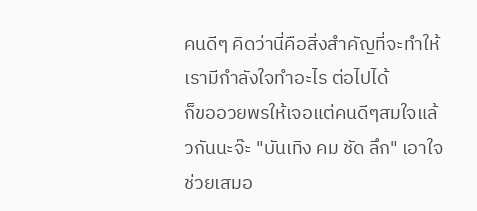คนดีๆ คิดว่านี่คือสิ่งสำคัญที่จะทำให้เรามีกำลังใจทำอะไร ต่อไปได้
ก็ขออวยพรให้เจอแต่คนดีๆสมใจแล้วกันนะจ๊ะ "บันเทิง คม ชัด ลึก" เอาใจช่วยเสมอ